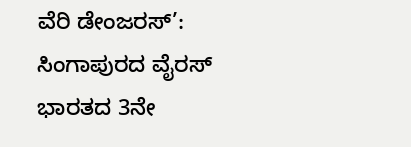ವೆರಿ ಡೇಂಜರಸ್’: ಸಿಂಗಾಪುರದ ವೈರಸ್ ಭಾರತದ 3ನೇ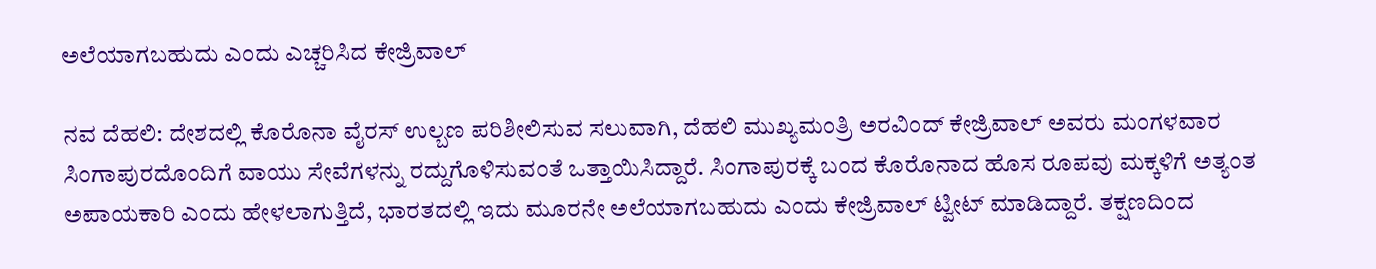ಅಲೆಯಾಗಬಹುದು ಎಂದು ಎಚ್ಚರಿಸಿದ ಕೇಜ್ರಿವಾಲ್

ನವ ದೆಹಲಿ: ದೇಶದಲ್ಲಿ ಕೊರೊನಾ ವೈರಸ್ ಉಲ್ಬಣ ಪರಿಶೀಲಿಸುವ ಸಲುವಾಗಿ, ದೆಹಲಿ ಮುಖ್ಯಮಂತ್ರಿ ಅರವಿಂದ್ ಕೇಜ್ರಿವಾಲ್ ಅವರು ಮಂಗಳವಾರ ಸಿಂಗಾಪುರದೊಂದಿಗೆ ವಾಯು ಸೇವೆಗಳನ್ನು ರದ್ದುಗೊಳಿಸುವಂತೆ ಒತ್ತಾಯಿಸಿದ್ದಾರೆ. ಸಿಂಗಾಪುರಕ್ಕೆ ಬಂದ ಕೊರೊನಾದ ಹೊಸ ರೂಪವು ಮಕ್ಕಳಿಗೆ ಅತ್ಯಂತ ಅಪಾಯಕಾರಿ ಎಂದು ಹೇಳಲಾಗುತ್ತಿದೆ, ಭಾರತದಲ್ಲಿ ಇದು ಮೂರನೇ ಅಲೆಯಾಗಬಹುದು ಎಂದು ಕೇಜ್ರಿವಾಲ್ ಟ್ವೀಟ್‌ ಮಾಡಿದ್ದಾರೆ. ತಕ್ಷಣದಿಂದ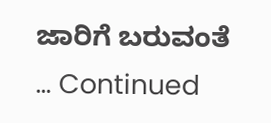ಜಾರಿಗೆ ಬರುವಂತೆ … Continued